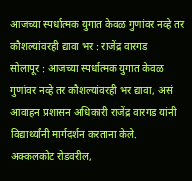आजच्या स्पर्धात्मक युगात केवळ गुणांवर नव्हे तर कौशल्यांवरही द्यावा भर : राजेंद्र वारगड
सोलापूर : आजच्या स्पर्धात्मक युगात केवळ गुणांवर नव्हे तर कौशल्यांवरही भर द्यावा, असं आवाहन प्रशासन अधिकारी राजेंद्र वारगड यांनी विद्यार्थ्यांनी मार्गदर्शन करताना केले.
अक्कलकोट रोडवरील,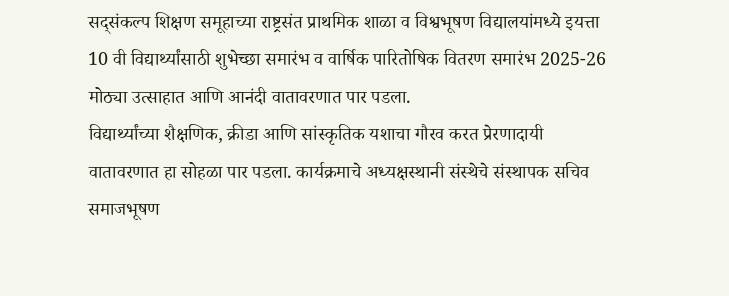सद्संकल्प शिक्षण समूहाच्या राष्ट्रसंत प्राथमिक शाळा व विश्वभूषण विद्यालयांमध्ये इयत्ता 10 वी विद्यार्थ्यांसाठी शुभेच्छा समारंभ व वार्षिक पारितोषिक वितरण समारंभ 2025-26 मोठ्या उत्साहात आणि आनंदी वातावरणात पार पडला.
विद्यार्थ्यांच्या शैक्षणिक, क्रीडा आणि सांस्कृतिक यशाचा गौरव करत प्रेरणादायी वातावरणात हा सोहळा पार पडला. कार्यक्रमाचे अध्यक्षस्थानी संस्थेचे संस्थापक सचिव समाजभूषण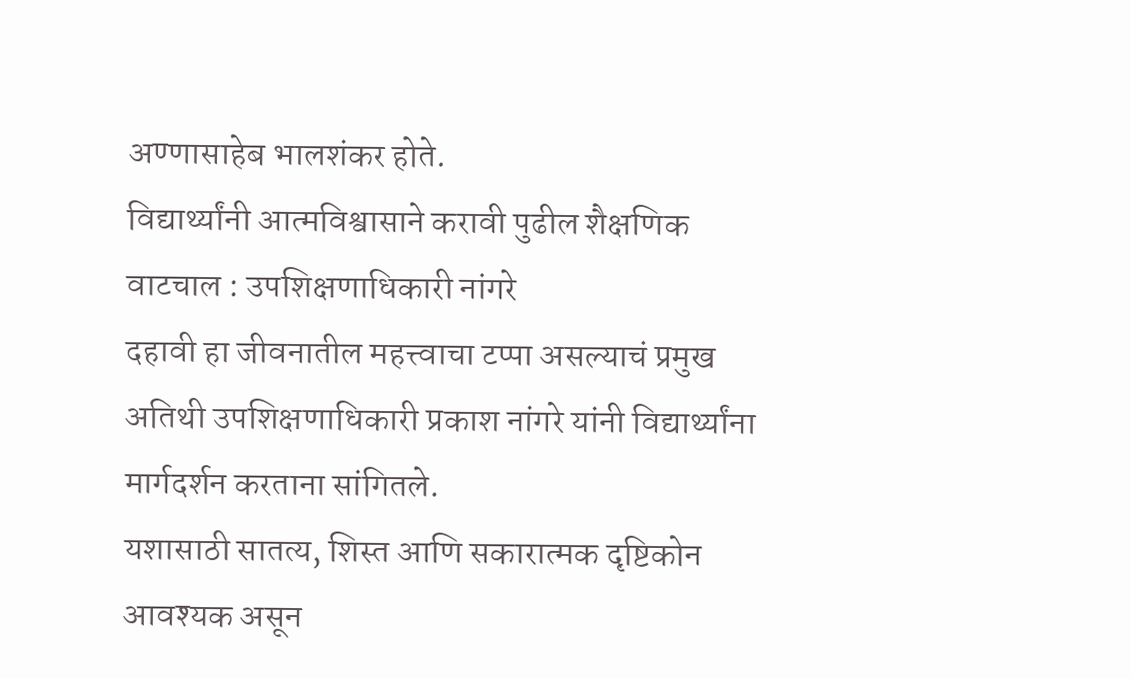अण्णासाहेब भालशंकर होते.
विद्यार्थ्यांनी आत्मविश्वासाने करावी पुढील शैक्षणिक वाटचाल : उपशिक्षणाधिकारी नांगरे
दहावी हा जीवनातील महत्त्वाचा टप्पा असल्याचं प्रमुख अतिथी उपशिक्षणाधिकारी प्रकाश नांगरे यांनी विद्यार्थ्यांना मार्गदर्शन करताना सांगितले.
यशासाठी सातत्य, शिस्त आणि सकारात्मक दृष्टिकोन आवश्यक असून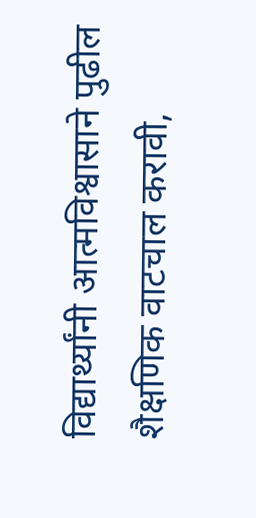विद्यार्थ्यांनी आत्मविश्वासाने पुढील शैक्षणिक वाटचाल करावी,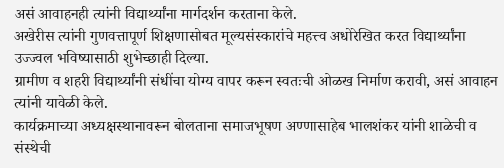असं आवाहनही त्यांनी विद्यार्थ्यांना मार्गदर्शन करताना केले.
अखेरीस त्यांनी गुणवत्तापूर्ण शिक्षणासोबत मूल्यसंस्कारांचे महत्त्व अधोरेखित करत विद्यार्थ्यांना उज्ज्वल भविष्यासाठी शुभेच्छाही दिल्या.
ग्रामीण व शहरी विद्यार्थ्यांनी संधींचा योग्य वापर करून स्वतःची ओळख निर्माण करावी, असं आवाहन त्यांनी यावेळी केले.
कार्यक्रमाच्या अध्यक्षस्थानावरून बोलताना समाजभूषण अण्णासाहेब भालशंकर यांनी शाळेची व संस्थेची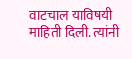वाटचाल याविषयी माहिती दिली. त्यांनी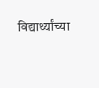विद्यार्थ्यांच्या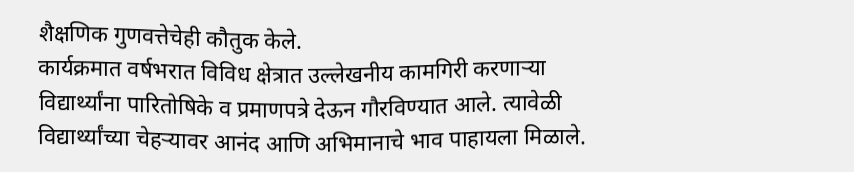शैक्षणिक गुणवत्तेचेही कौतुक केले.
कार्यक्रमात वर्षभरात विविध क्षेत्रात उल्लेखनीय कामगिरी करणाऱ्या विद्यार्थ्यांना पारितोषिके व प्रमाणपत्रे देऊन गौरविण्यात आले. त्यावेळी विद्यार्थ्यांच्या चेहऱ्यावर आनंद आणि अभिमानाचे भाव पाहायला मिळाले.